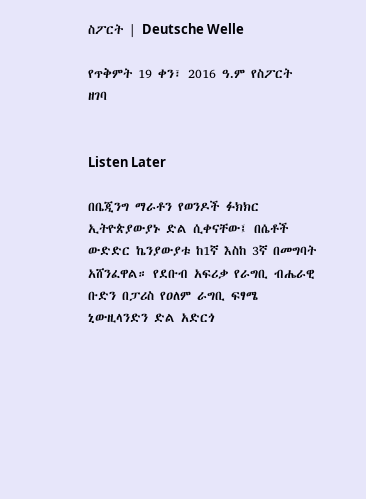ስፖርት | Deutsche Welle

የጥቅምት 19 ቀን፣ 2016 ዓ.ም የስፖርት ዘገባ


Listen Later

በቤጂንግ ማራቶን የወንዶች ፉክክር ኢትዮጵያውያኑ ድል ሲቀናቸው፤ በሴቶች ውድድር ኬንያውያቱ ከ1ኛ እስከ 3ኛ በመግባት አሸንፈዋል። የደቡብ አፍሪቃ የራግቢ ብሔራዊ ቡድን በፓሪስ የዐለም ራግቢ ፍፃሜ ኒውዚላንድን ድል አድርጎ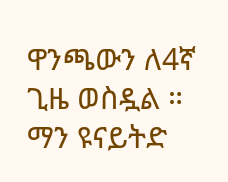ዋንጫውን ለ4ኛ ጊዜ ወስዷል ። ማን ዩናይትድ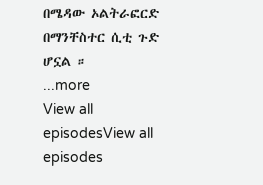በሜዳው ኦልትራፎርድ በማንቸስተር ሲቲ ጉድ ሆኗል ።
...more
View all episodesView all episodes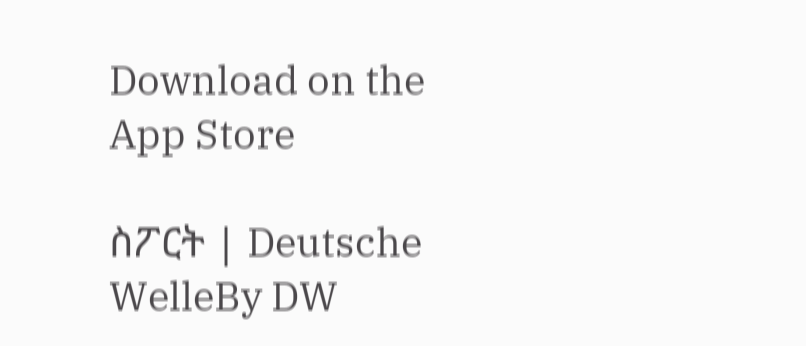Download on the App Store

ስፖርት | Deutsche WelleBy DW